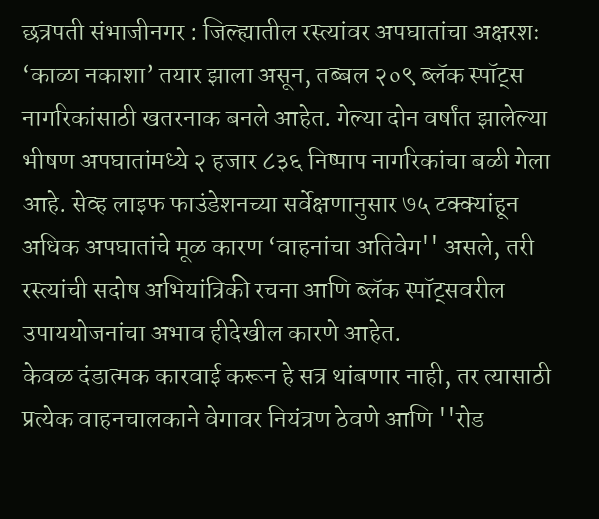छत्रपती संभाजीनगर : जिल्ह्यातील रस्त्यांवर अपघातांचा अक्षरशः ‘काळा नकाशा’ तयार झाला असून, तब्बल २०९ ब्लॅक स्पॉट्स नागरिकांसाठी खतरनाक बनले आहेत. गेल्या दोन वर्षांत झालेल्या भीषण अपघातांमध्ये २ हजार ८३६ निष्पाप नागरिकांचा बळी गेला आहे. सेव्ह लाइफ फाउंडेशनच्या सर्वेक्षणानुसार ७५ टक्क्यांहून अधिक अपघातांचे मूळ कारण ‘वाहनांचा अतिवेग'' असले, तरी रस्त्यांची सदोष अभियांत्रिकी रचना आणि ब्लॅक स्पॉट्सवरील उपाययोजनांचा अभाव हीदेखील कारणे आहेत.
केवळ दंडात्मक कारवाई करून हे सत्र थांबणार नाही, तर त्यासाठी प्रत्येक वाहनचालकाने वेगावर नियंत्रण ठेवणे आणि ''रोड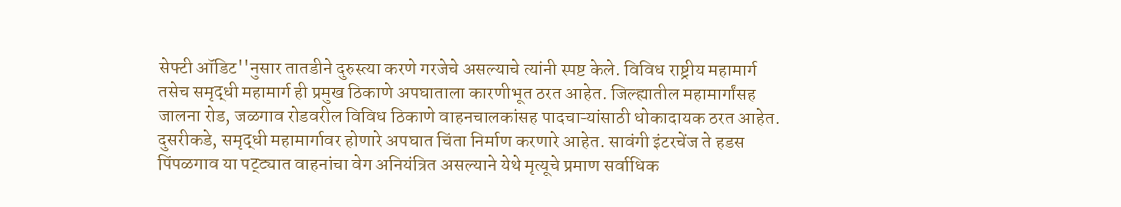सेफ्टी ऑडिट''नुसार तातडीने दुरुस्त्या करणे गरजेचे असल्याचे त्यांनी स्पष्ट केले. विविध राष्ट्रीय महामार्ग तसेच समृद्धी महामार्ग ही प्रमुख ठिकाणे अपघाताला कारणीभूत ठरत आहेत. जिल्ह्यातील महामार्गांसह जालना रोड, जळगाव रोडवरील विविध ठिकाणे वाहनचालकांसह पादचाऱ्यांसाठी धोकादायक ठरत आहेत. दुसरीकडे, समृद्धी महामार्गावर होणारे अपघात चिंता निर्माण करणारे आहेत. सावंगी इंटरचेंज ते हडस पिंपळगाव या पट्ट्यात वाहनांचा वेग अनियंत्रित असल्याने येथे मृत्यूचे प्रमाण सर्वाधिक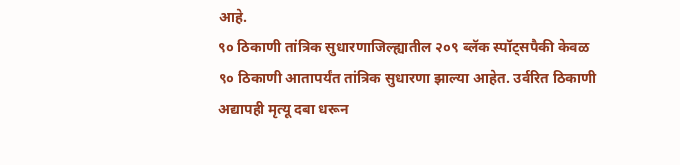आहे.
९० ठिकाणी तांत्रिक सुधारणाजिल्ह्यातील २०९ ब्लॅक स्पॉट्सपैकी केवळ ९० ठिकाणी आतापर्यंत तांत्रिक सुधारणा झाल्या आहेत. उर्वरित ठिकाणी अद्यापही मृत्यू दबा धरून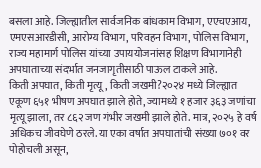बसला आहे. जिल्ह्यातील सार्वजनिक बांधकाम विभाग, एएचएआय, एमएसआरडीसी, आरोग्य विभाग, परिवहन विभाग, पोलिस विभाग, राज्य महामार्ग पोलिस यांच्या उपाययोजनांसह शिक्षण विभागानेही अपघाताच्या संदर्भात जनजागृतीसाठी पाऊल टाकले आहे.
किती अपघात, किती मृत्यू, किती जखमी?२०२४ मध्ये जिल्ह्यात एकूण ६५१ भीषण अपघात झाले होते, ज्यामध्ये १ हजार ३६३ जणांचा मृत्यू झाला, तर ८६२ जण गंभीर जखमी झाले होते. मात्र, २०२५ हे वर्ष अधिकच जीवघेणे ठरले. या एका वर्षात अपघातांची संख्या ७०१ वर पोहोचली असून,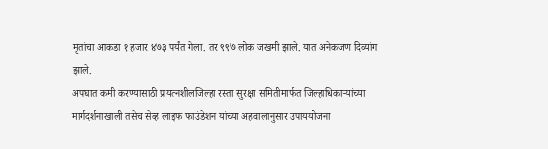मृतांचा आकडा १ हजार ४७३ पर्यंत गेला. तर ९९७ लोक जखमी झाले. यात अनेकजण दिव्यांग झाले.
अपघात कमी करण्यासाठी प्रयत्नशीलजिल्हा रस्ता सुरक्षा समितीमार्फत जिल्हाधिकाऱ्यांच्या मार्गदर्शनाखाली तसेच सेव्ह लाइफ फाउंडेशन यांच्या अहवालानुसार उपाययोजना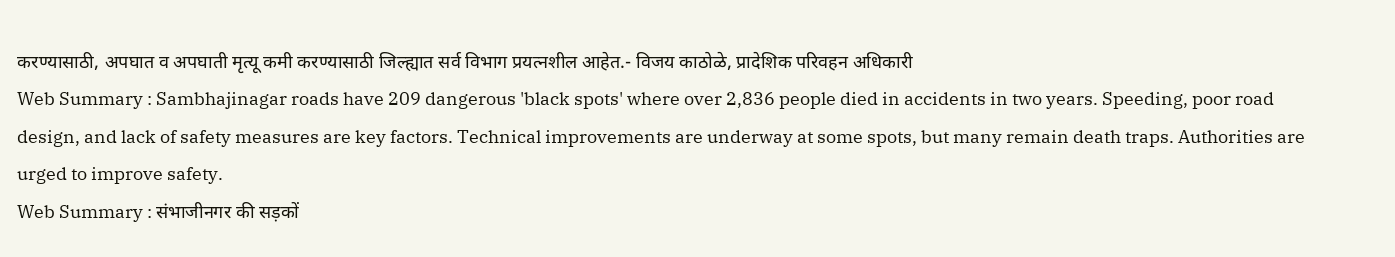करण्यासाठी, अपघात व अपघाती मृत्यू कमी करण्यासाठी जिल्ह्यात सर्व विभाग प्रयत्नशील आहेत.- विजय काठोळे, प्रादेशिक परिवहन अधिकारी
Web Summary : Sambhajinagar roads have 209 dangerous 'black spots' where over 2,836 people died in accidents in two years. Speeding, poor road design, and lack of safety measures are key factors. Technical improvements are underway at some spots, but many remain death traps. Authorities are urged to improve safety.
Web Summary : संभाजीनगर की सड़कों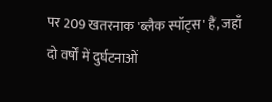पर 209 खतरनाक 'ब्लैक स्पॉट्स' हैं, जहाँ दो वर्षों में दुर्घटनाओं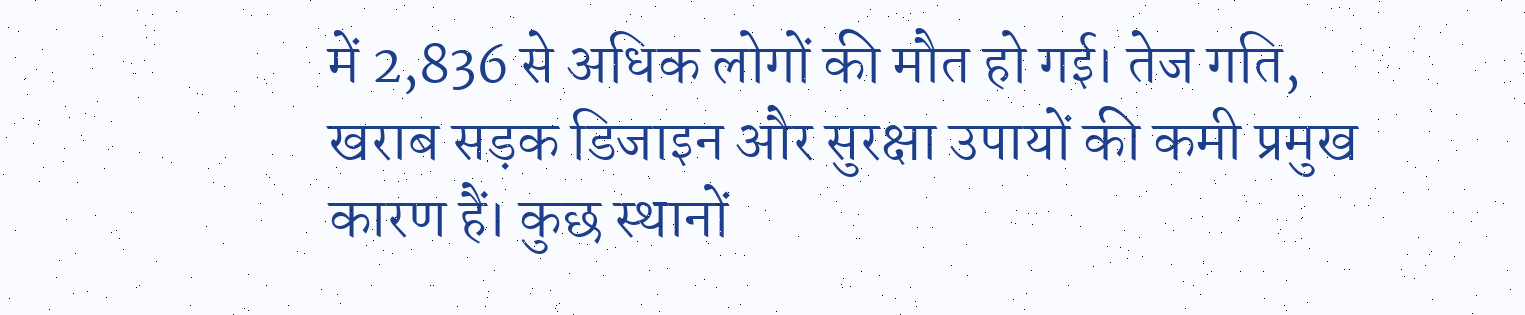में 2,836 से अधिक लोगों की मौत हो गई। तेज गति, खराब सड़क डिजाइन और सुरक्षा उपायों की कमी प्रमुख कारण हैं। कुछ स्थानों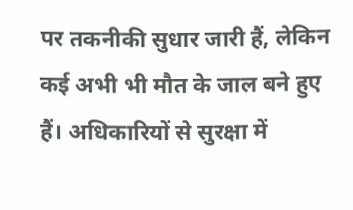पर तकनीकी सुधार जारी हैं, लेकिन कई अभी भी मौत के जाल बने हुए हैं। अधिकारियों से सुरक्षा में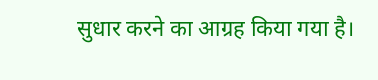सुधार करने का आग्रह किया गया है।